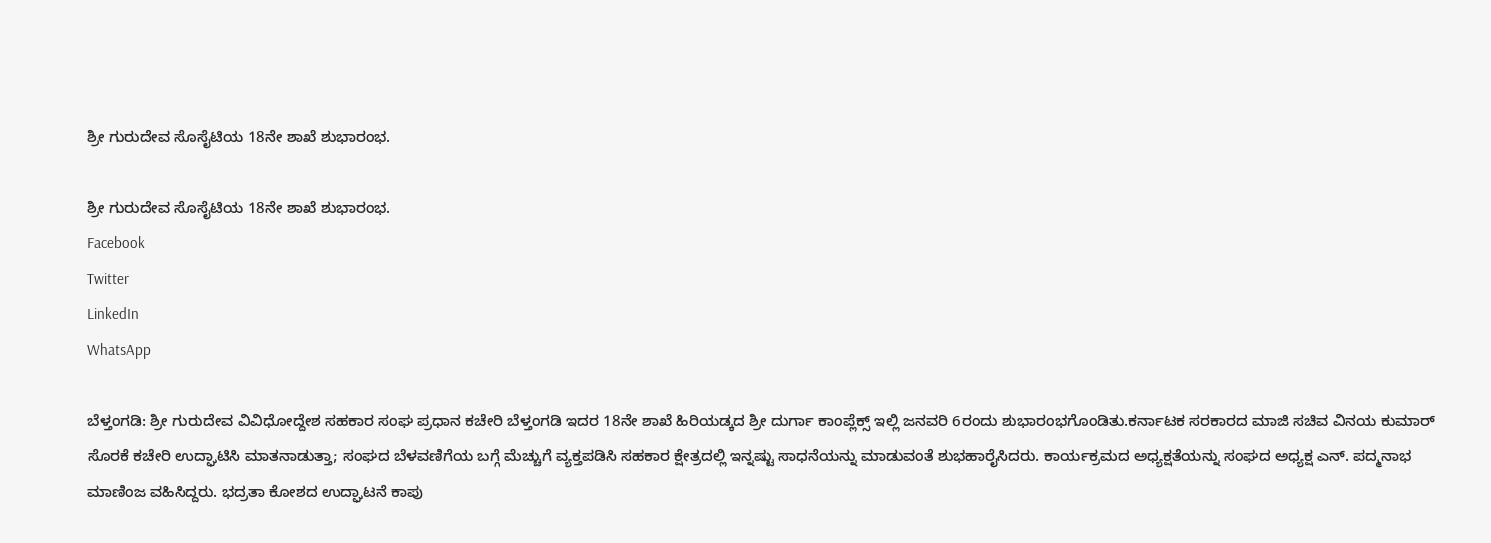ಶ್ರೀ ಗುರುದೇವ ಸೊಸೈಟಿಯ 18ನೇ ಶಾಖೆ ಶುಭಾರಂಭ.

ಶ್ರೀ ಗುರುದೇವ ಸೊಸೈಟಿಯ 18ನೇ ಶಾಖೆ ಶುಭಾರಂಭ.
Facebook
Twitter
LinkedIn
WhatsApp

ಬೆಳ್ತಂಗಡಿ: ಶ್ರೀ ಗುರುದೇವ ವಿವಿಧೋದ್ದೇಶ ಸಹಕಾರ ಸಂಘ ಪ್ರಧಾನ ಕಚೇರಿ ಬೆಳ್ತಂಗಡಿ ಇದರ 18ನೇ ಶಾಖೆ ಹಿರಿಯಡ್ಕದ ಶ್ರೀ ದುರ್ಗಾ ಕಾಂಪ್ಲೆಕ್ಸ್ ಇಲ್ಲಿ ಜನವರಿ 6ರಂದು ಶುಭಾರಂಭಗೊಂಡಿತು.ಕರ್ನಾಟಕ ಸರಕಾರದ ಮಾಜಿ ಸಚಿವ ವಿನಯ ಕುಮಾರ್ ಸೊರಕೆ ಕಚೇರಿ ಉದ್ಘಾಟಿಸಿ ಮಾತನಾಡುತ್ತಾ; ಸಂಘದ ಬೆಳವಣಿಗೆಯ ಬಗ್ಗೆ ಮೆಚ್ಚುಗೆ ವ್ಯಕ್ತಪಡಿಸಿ ಸಹಕಾರ ಕ್ಷೇತ್ರದಲ್ಲಿ ಇನ್ನಷ್ಟು ಸಾಧನೆಯನ್ನು ಮಾಡುವಂತೆ ಶುಭಹಾರೈಸಿದರು. ಕಾರ್ಯಕ್ರಮದ ಅಧ್ಯಕ್ಷತೆಯನ್ನು ಸಂಘದ ಅಧ್ಯಕ್ಷ ಎನ್. ಪದ್ಮನಾಭ ಮಾಣಿಂಜ ವಹಿಸಿದ್ದರು. ಭದ್ರತಾ ಕೋಶದ ಉದ್ಘಾಟನೆ ಕಾಪು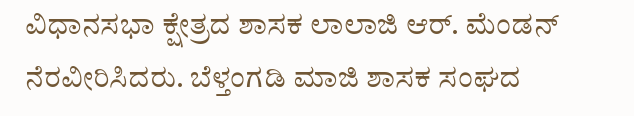ವಿಧಾನಸಭಾ ಕ್ಷೇತ್ರದ ಶಾಸಕ ಲಾಲಾಜಿ ಆರ್. ಮೆಂಡನ್ ನೆರವೀರಿಸಿದರು. ಬೆಳ್ತಂಗಡಿ ಮಾಜಿ ಶಾಸಕ ಸಂಘದ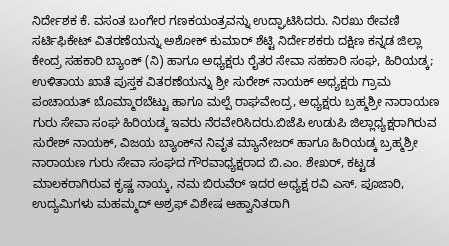ನಿರ್ದೇಶಕ ಕೆ. ವಸಂತ ಬಂಗೇರ ಗಣಕಯಂತ್ರವನ್ನು ಉದ್ಘಾಟಿಸಿದರು. ನಿರಖು ಠೇವಣಿ ಸರ್ಟಿಫಿಕೇಟ್ ವಿತರಣೆಯನ್ನು ಅಶೋಕ್ ಕುಮಾರ್ ಶೆಟ್ಟಿ ನಿರ್ದೇಶಕರು ದಕ್ಷಿಣ ಕನ್ನಡ ಜಿಲ್ಲಾ ಕೇಂದ್ರ ಸಹಕಾರಿ ಬ್ಯಾಂಕ್ (ನಿ) ಹಾಗೂ ಅಧ್ಯಕ್ಷರು ರೈತರ ಸೇವಾ ಸಹಕಾರಿ ಸಂಘ, ಹಿರಿಯಡ್ಕ; ಉಳಿತಾಯ ಖಾತೆ ಪುಸ್ತಕ ವಿತರಣೆಯನ್ನು ಶ್ರೀ ಸುರೇಶ್ ನಾಯಕ್ ಅಧ್ಯಕ್ಷರು ಗ್ರಾಮ ಪಂಚಾಯತ್ ಬೊಮ್ಮಾರಬೆಟ್ಟು ಹಾಗೂ ಮಲ್ಪೆ ರಾಘವೇಂದ್ರ, ಅಧ್ಯಕ್ಷರು ಬ್ರಹ್ಮಶ್ರೀ ನಾರಾಯಣ ಗುರು ಸೇವಾ ಸಂಘ ಹಿರಿಯಡ್ಕ ಇವರು ನೆರವೇರಿಸಿದರು.ಬಿಜೆಪಿ ಉಡುಪಿ ಜಿಲ್ಲಾಧ್ಯಕ್ಷರಾಗಿರುವ ಸುರೇಶ್ ನಾಯಕ್, ವಿಜಯ ಬ್ಯಾಂಕ್‌ನ ನಿವೃತ ಮ್ಯಾನೇಜರ್ ಹಾಗೂ ಹಿರಿಯಡ್ಕ ಬ್ರಹ್ಮಶ್ರೀ ನಾರಾಯಣ ಗುರು ಸೇವಾ ಸಂಘದ ಗೌರವಾಧ್ಯಕ್ಷರಾದ ಬಿ.ಎಂ. ಶೇಖರ್, ಕಟ್ಟಡ ಮಾಲಕರಾಗಿರುವ ಕೃಷ್ಣ ನಾಯ್ಕ, ನಮ ಬಿರುವೆರ್ ಇದರ ಅಧ್ಯಕ್ಷ ರವಿ ಎಸ್. ಪೂಜಾರಿ, ಉದ್ಯಮಿಗಳು ಮಹಮ್ಮದ್ ಅಶ್ರಫ್ ವಿಶೇಷ ಆಹ್ವಾನಿತರಾಗಿ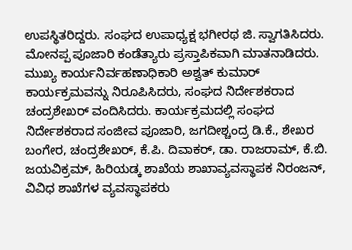ಉಪಸ್ಥಿತರಿದ್ದರು. ಸಂಘದ ಉಪಾಧ್ಯಕ್ಷ ಭಗೀರಥ ಜಿ. ಸ್ವಾಗತಿಸಿದರು. ಮೋನಪ್ಪ ಪೂಜಾರಿ ಕಂಡೆತ್ಯಾರು ಪ್ರಸ್ತಾಪಿಕವಾಗಿ ಮಾತನಾಡಿದರು. ಮುಖ್ಯ ಕಾರ್ಯನಿರ್ವಹಣಾಧಿಕಾರಿ ಅಶ್ವತ್ ಕುಮಾರ್ ಕಾರ್ಯಕ್ರಮವನ್ನು ನಿರೂಪಿಸಿದರು, ಸಂಘದ ನಿರ್ದೇಶಕರಾದ ಚಂದ್ರಶೇಖರ್ ವಂದಿಸಿದರು. ಕಾರ್ಯಕ್ರಮದಲ್ಲಿ ಸಂಘದ ನಿರ್ದೇಶಕರಾದ ಸಂಜೀವ ಪೂಜಾರಿ, ಜಗದೀಶ್ಚಂದ್ರ ಡಿ.ಕೆ., ಶೇಖರ ಬಂಗೇರ, ಚಂದ್ರಶೇಖರ್, ಕೆ.ಪಿ. ದಿವಾಕರ್, ಡಾ. ರಾಜರಾಮ್, ಕೆ.ಬಿ. ಜಯವಿಕ್ರಮ್, ಹಿರಿಯಡ್ಕ ಶಾಖೆಯ ಶಾಖಾವ್ಯವಸ್ಥಾಪಕ ನಿರಂಜನ್, ವಿವಿಧ ಶಾಖೆಗಳ ವ್ಯವಸ್ಥಾಪಕರು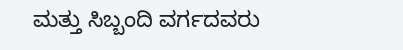ಮತ್ತು ಸಿಬ್ಬಂದಿ ವರ್ಗದವರು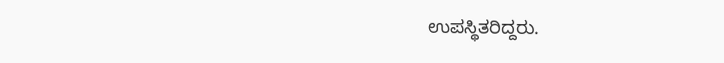ಉಪಸ್ಥಿತರಿದ್ದರು.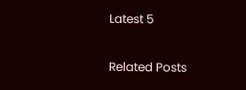Latest 5

Related Posts